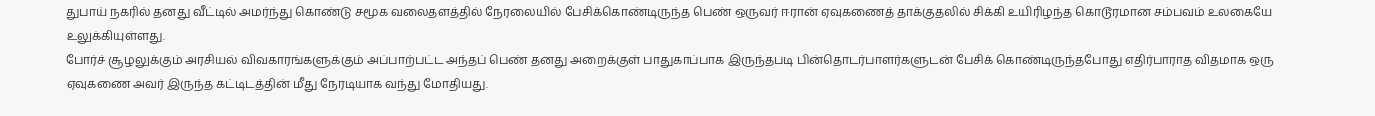துபாய் நகரில் தனது வீட்டில் அமர்ந்து கொண்டு சமூக வலைதளத்தில் நேரலையில் பேசிக்கொண்டிருந்த பெண் ஒருவர் ஈரான் ஏவுகணைத் தாக்குதலில் சிக்கி உயிரிழந்த கொடூரமான சம்பவம் உலகையே உலுக்கியுள்ளது.
போர்ச் சூழலுக்கும் அரசியல் விவகாரங்களுக்கும் அப்பாற்பட்ட அந்தப் பெண் தனது அறைக்குள் பாதுகாப்பாக இருந்தபடி பின்தொடர்பாளர்களுடன் பேசிக் கொண்டிருந்தபோது எதிர்பாராத விதமாக ஒரு ஏவுகணை அவர் இருந்த கட்டிடத்தின் மீது நேரடியாக வந்து மோதியது.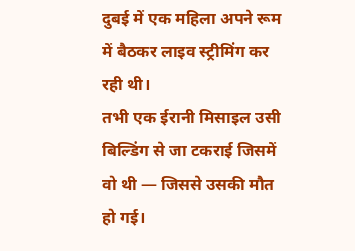दुबई में एक महिला अपने रूम में बैठकर लाइव स्ट्रीमिंग कर रही थी।
तभी एक ईरानी मिसाइल उसी बिल्डिंग से जा टकराई जिसमें वो थी — जिससे उसकी मौत हो गई।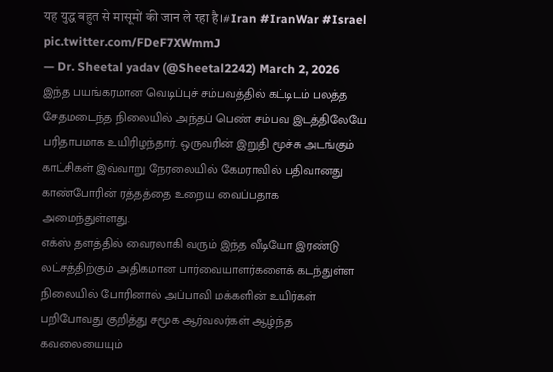यह युद्ध बहुत से मासूमों की जान ले रहा है।#Iran #IranWar #Israel pic.twitter.com/FDeF7XWmmJ
— Dr. Sheetal yadav (@Sheetal2242) March 2, 2026
இந்த பயங்கரமான வெடிப்புச் சம்பவத்தில் கட்டிடம் பலத்த சேதமடைந்த நிலையில் அந்தப் பெண் சம்பவ இடத்திலேயே பரிதாபமாக உயிரிழந்தார். ஒருவரின் இறுதி மூச்சு அடங்கும் காட்சிகள் இவ்வாறு நேரலையில் கேமராவில் பதிவானது காண்போரின் ரத்தத்தை உறைய வைப்பதாக அமைந்துள்ளது.
எக்ஸ் தளத்தில் வைரலாகி வரும் இந்த வீடியோ இரண்டு லட்சத்திற்கும் அதிகமான பார்வையாளர்களைக் கடந்துள்ள நிலையில் போரினால் அப்பாவி மக்களின் உயிர்கள் பறிபோவது குறித்து சமூக ஆர்வலர்கள் ஆழ்ந்த கவலையையும்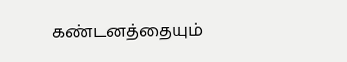கண்டனத்தையும்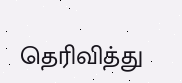தெரிவித்து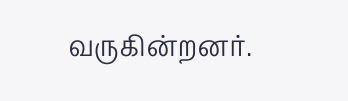வருகின்றனர்.